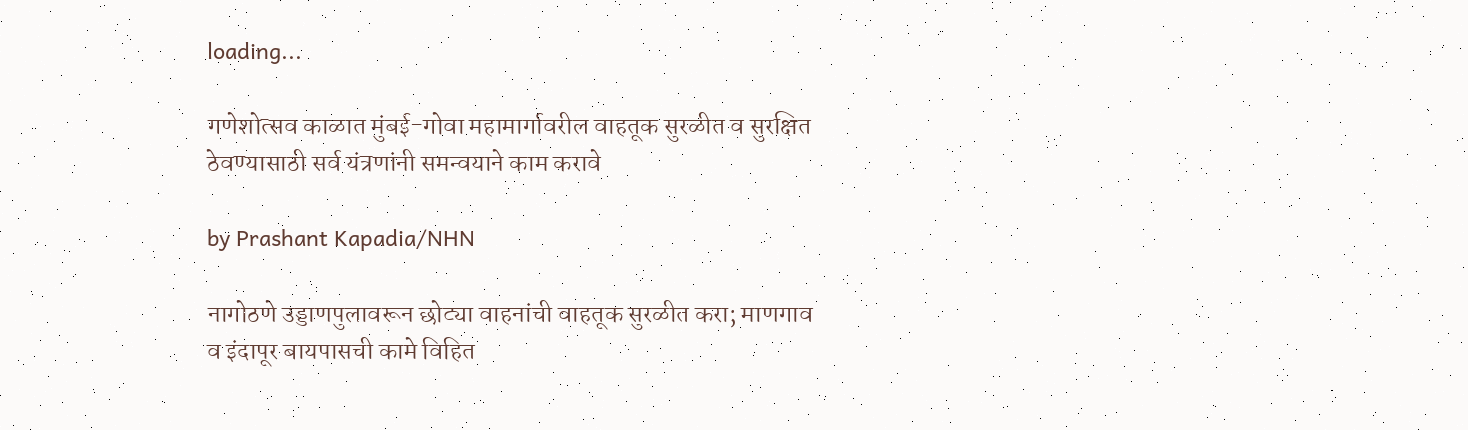loading...

गणेशोत्सव काळात मुंबई-गोवा महामार्गावरील वाहतूक सुरळीत व सुरक्षित ठेवण्यासाठी सर्व यंत्रणांनी समन्वयाने काम करावे

by Prashant Kapadia/NHN

नागोठणे उड्डाणपुलावरून छोट्या वाहनांची वाहतूक सुरळीत करा; माणगाव व इंदापूर बायपासची कामे विहित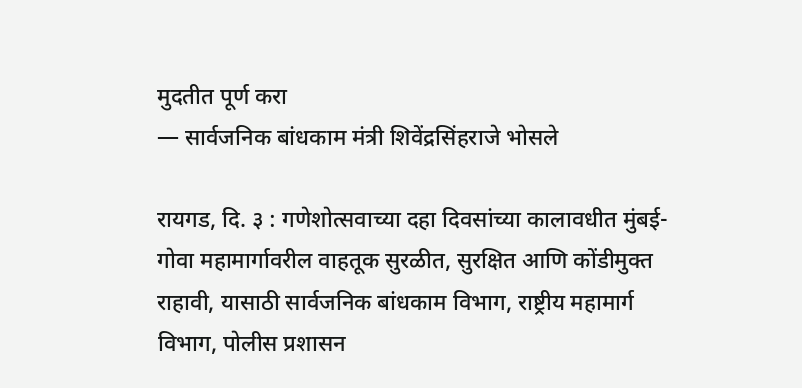मुदतीत पूर्ण करा
— सार्वजनिक बांधकाम मंत्री शिवेंद्रसिंहराजे भोसले

रायगड, दि. ३ : गणेशोत्सवाच्या दहा दिवसांच्या कालावधीत मुंबई-गोवा महामार्गावरील वाहतूक सुरळीत, सुरक्षित आणि कोंडीमुक्त राहावी, यासाठी सार्वजनिक बांधकाम विभाग, राष्ट्रीय महामार्ग विभाग, पोलीस प्रशासन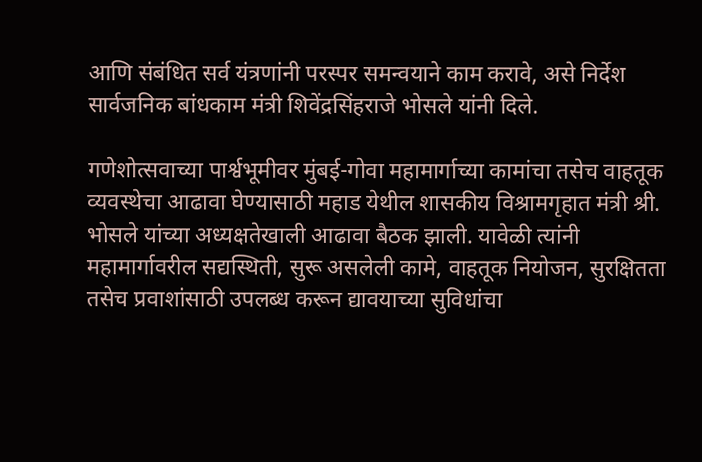आणि संबंधित सर्व यंत्रणांनी परस्पर समन्वयाने काम करावे, असे निर्देश सार्वजनिक बांधकाम मंत्री शिवेंद्रसिंहराजे भोसले यांनी दिले.

गणेशोत्सवाच्या पार्श्वभूमीवर मुंबई-गोवा महामार्गाच्या कामांचा तसेच वाहतूक व्यवस्थेचा आढावा घेण्यासाठी महाड येथील शासकीय विश्रामगृहात मंत्री श्री. भोसले यांच्या अध्यक्षतेखाली आढावा बैठक झाली. यावेळी त्यांनी महामार्गावरील सद्यस्थिती, सुरू असलेली कामे, वाहतूक नियोजन, सुरक्षितता तसेच प्रवाशांसाठी उपलब्ध करून द्यावयाच्या सुविधांचा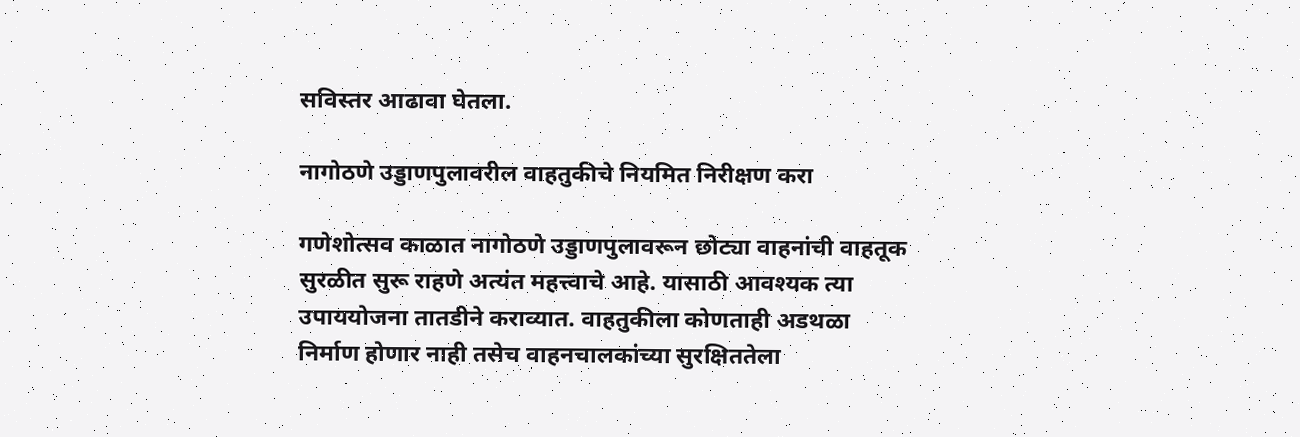सविस्तर आढावा घेतला.

नागोठणे उड्डाणपुलावरील वाहतुकीचे नियमित निरीक्षण करा

गणेशोत्सव काळात नागोठणे उड्डाणपुलावरून छोट्या वाहनांची वाहतूक सुरळीत सुरू राहणे अत्यंत महत्त्वाचे आहे. यासाठी आवश्यक त्या उपाययोजना तातडीने कराव्यात. वाहतुकीला कोणताही अडथळा निर्माण होणार नाही तसेच वाहनचालकांच्या सुरक्षिततेला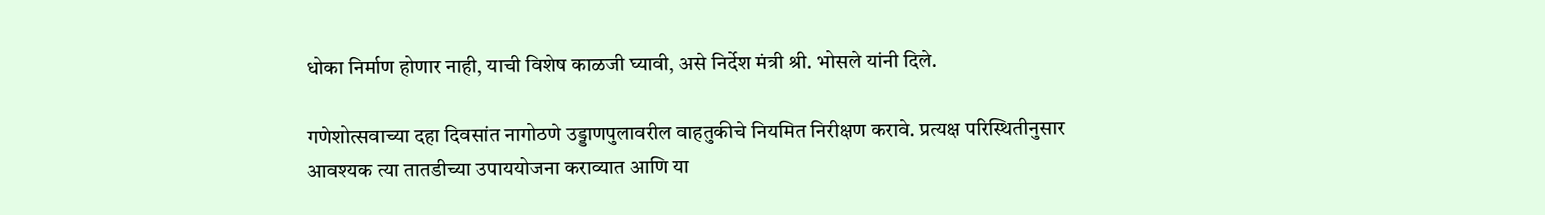धोका निर्माण होणार नाही, याची विशेष काळजी घ्यावी, असे निर्देश मंत्री श्री. भोसले यांनी दिले.

गणेशोत्सवाच्या दहा दिवसांत नागोठणे उड्डाणपुलावरील वाहतुकीचे नियमित निरीक्षण करावे. प्रत्यक्ष परिस्थितीनुसार आवश्यक त्या तातडीच्या उपाययोजना कराव्यात आणि या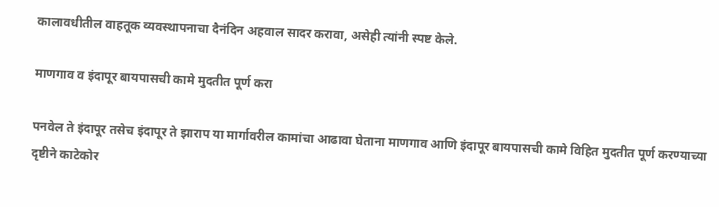कालावधीतील वाहतूक व्यवस्थापनाचा दैनंदिन अहवाल सादर करावा, असेही त्यांनी स्पष्ट केले.

माणगाव व इंदापूर बायपासची कामे मुदतीत पूर्ण करा

पनवेल ते इंदापूर तसेच इंदापूर ते झाराप या मार्गावरील कामांचा आढावा घेताना माणगाव आणि इंदापूर बायपासची कामे विहित मुदतीत पूर्ण करण्याच्या दृष्टीने काटेकोर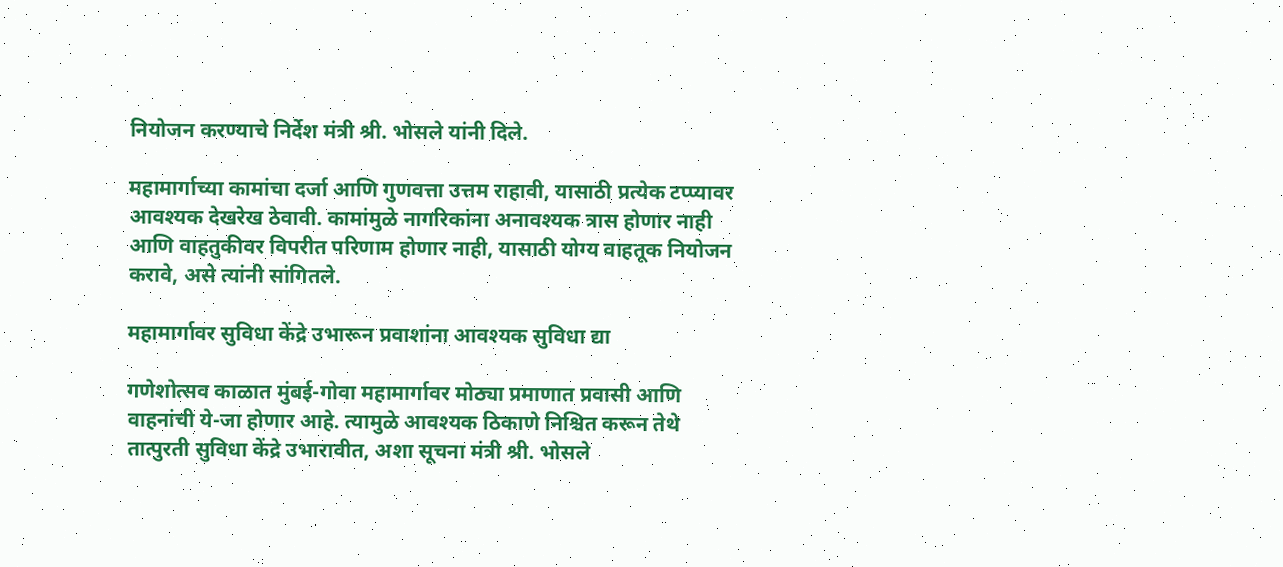नियोजन करण्याचे निर्देश मंत्री श्री. भोसले यांनी दिले.

महामार्गाच्या कामांचा दर्जा आणि गुणवत्ता उत्तम राहावी, यासाठी प्रत्येक टप्प्यावर आवश्यक देखरेख ठेवावी. कामांमुळे नागरिकांना अनावश्यक त्रास होणार नाही आणि वाहतुकीवर विपरीत परिणाम होणार नाही, यासाठी योग्य वाहतूक नियोजन करावे, असे त्यांनी सांगितले.

महामार्गावर सुविधा केंद्रे उभारून प्रवाशांना आवश्यक सुविधा द्या

गणेशोत्सव काळात मुंबई-गोवा महामार्गावर मोठ्या प्रमाणात प्रवासी आणि वाहनांची ये-जा होणार आहे. त्यामुळे आवश्यक ठिकाणे निश्चित करून तेथे तात्पुरती सुविधा केंद्रे उभारावीत, अशा सूचना मंत्री श्री. भोसले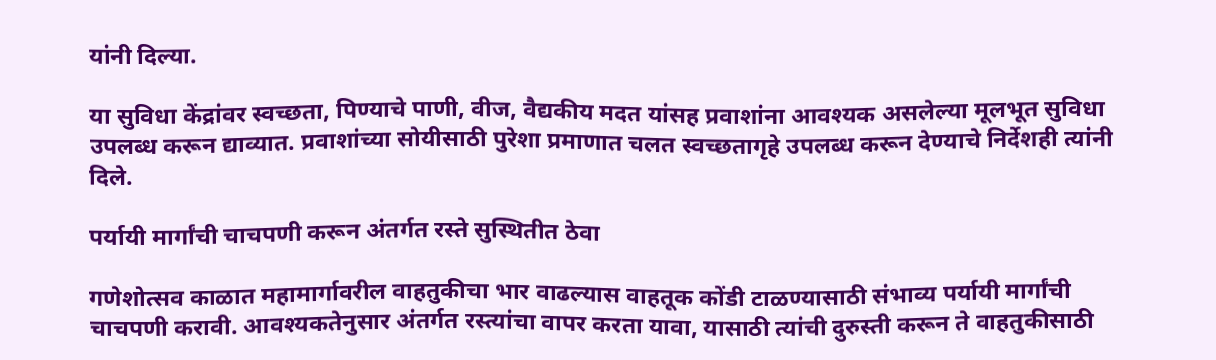यांनी दिल्या.

या सुविधा केंद्रांवर स्वच्छता, पिण्याचे पाणी, वीज, वैद्यकीय मदत यांसह प्रवाशांना आवश्यक असलेल्या मूलभूत सुविधा उपलब्ध करून द्याव्यात. प्रवाशांच्या सोयीसाठी पुरेशा प्रमाणात चलत स्वच्छतागृहे उपलब्ध करून देण्याचे निर्देशही त्यांनी दिले.

पर्यायी मार्गांची चाचपणी करून अंतर्गत रस्ते सुस्थितीत ठेवा

गणेशोत्सव काळात महामार्गावरील वाहतुकीचा भार वाढल्यास वाहतूक कोंडी टाळण्यासाठी संभाव्य पर्यायी मार्गांची चाचपणी करावी. आवश्यकतेनुसार अंतर्गत रस्त्यांचा वापर करता यावा, यासाठी त्यांची दुरुस्ती करून ते वाहतुकीसाठी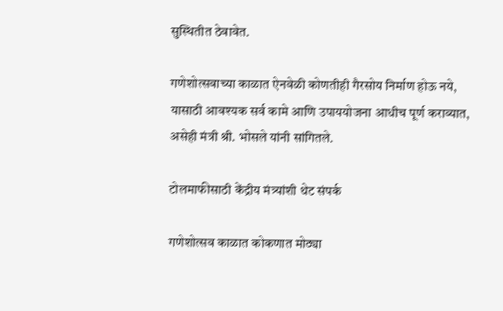सुस्थितीत ठेवावेत.

गणेशोत्सवाच्या काळात ऐनवेळी कोणतीही गैरसोय निर्माण होऊ नये, यासाठी आवश्यक सर्व कामे आणि उपाययोजना आधीच पूर्ण कराव्यात, असेही मंत्री श्री. भोसले यांनी सांगितले.

टोलमाफीसाठी केंद्रीय मंत्र्यांशी थेट संपर्क

गणेशोत्सव काळात कोकणात मोठ्या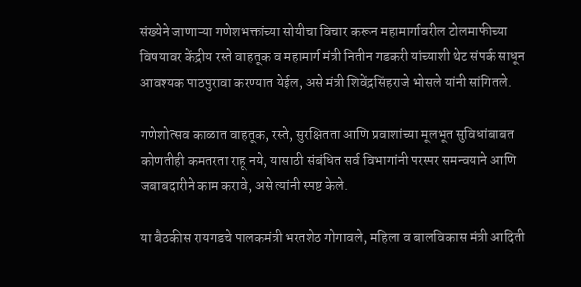संख्येने जाणाऱ्या गणेशभक्तांच्या सोयीचा विचार करून महामार्गावरील टोलमाफीच्या विषयावर केंद्रीय रस्ते वाहतूक व महामार्ग मंत्री नितीन गडकरी यांच्याशी थेट संपर्क साधून आवश्यक पाठपुरावा करण्यात येईल, असे मंत्री शिवेंद्रसिंहराजे भोसले यांनी सांगितले.

गणेशोत्सव काळात वाहतूक, रस्ते, सुरक्षितता आणि प्रवाशांच्या मूलभूत सुविधांबाबत कोणतीही कमतरता राहू नये, यासाठी संबंधित सर्व विभागांनी परस्पर समन्वयाने आणि जबाबदारीने काम करावे, असे त्यांनी स्पष्ट केले.

या बैठकीस रायगडचे पालकमंत्री भरतशेठ गोगावले, महिला व बालविकास मंत्री आदिती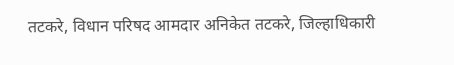तटकरे, विधान परिषद आमदार अनिकेत तटकरे, जिल्हाधिकारी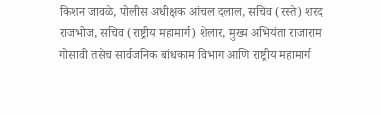किशन जावळे, पोलीस अधीक्षक आंचल दलाल, सचिव (रस्ते) शरद राजभोज, सचिव (राष्ट्रीय महामार्ग) शेलार, मुख्य अभियंता राजाराम गोसावी तसेच सार्वजनिक बांधकाम विभाग आणि राष्ट्रीय महामार्ग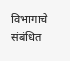विभागाचे संबंधित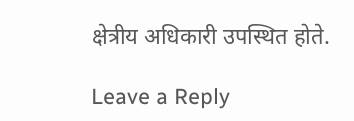क्षेत्रीय अधिकारी उपस्थित होते.

Leave a Reply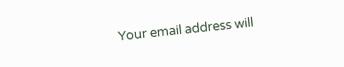Your email address will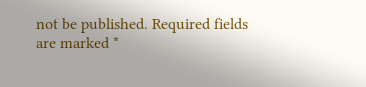not be published. Required fields are marked *